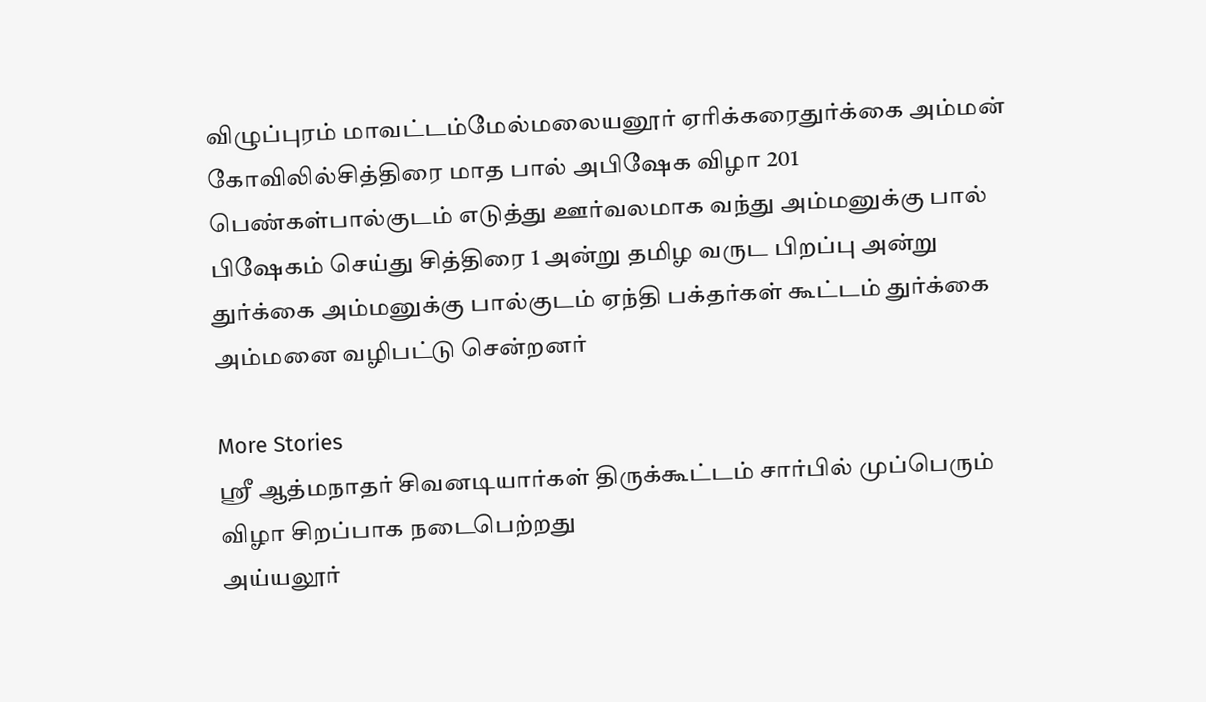விழுப்புரம் மாவட்டம்மேல்மலையனூர் ஏரிக்கரைதுர்க்கை அம்மன் கோவிலில்சித்திரை மாத பால் அபிஷேக விழா 201 பெண்கள்பால்குடம் எடுத்து ஊர்வலமாக வந்து அம்மனுக்கு பால் பிஷேகம் செய்து சித்திரை 1 அன்று தமிழ வருட பிறப்பு அன்று துர்க்கை அம்மனுக்கு பால்குடம் ஏந்தி பக்தர்கள் கூட்டம் துர்க்கை அம்மனை வழிபட்டு சென்றனர்

More Stories
ஸ்ரீ ஆத்மநாதர் சிவனடியார்கள் திருக்கூட்டம் சார்பில் முப்பெரும் விழா சிறப்பாக நடைபெற்றது
அய்யலூர்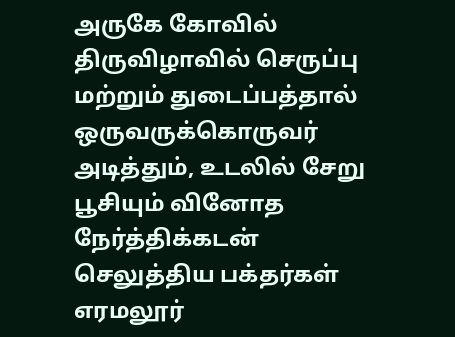அருகே கோவில் திருவிழாவில் செருப்பு மற்றும் துடைப்பத்தால் ஒருவருக்கொருவர் அடித்தும், உடலில் சேறு பூசியும் வினோத நேர்த்திக்கடன் செலுத்திய பக்தர்கள்
எரமலூர்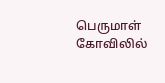பெருமாள் கோவிலில்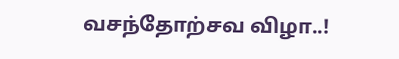வசந்தோற்சவ விழா..!